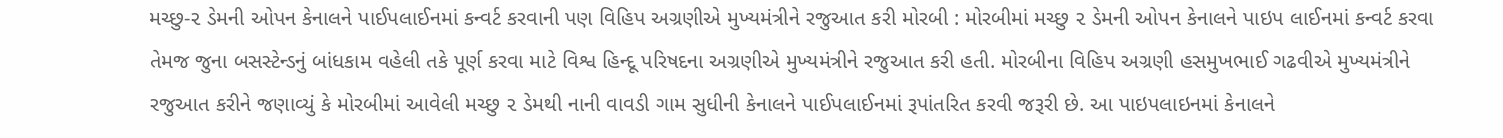મચ્છુ-૨ ડેમની ઓપન કેનાલને પાઈપલાઈનમાં કન્વર્ટ કરવાની પણ વિહિપ અગ્રણીએ મુખ્યમંત્રીને રજુઆત કરી મોરબી : મોરબીમાં મચ્છુ ૨ ડેમની ઓપન કેનાલને પાઇપ લાઈનમાં કન્વર્ટ કરવા તેમજ જુના બસસ્ટેન્ડનું બાંધકામ વહેલી તકે પૂર્ણ કરવા માટે વિશ્વ હિન્દૂ પરિષદના અગ્રણીએ મુખ્યમંત્રીને રજુઆત કરી હતી. મોરબીના વિહિપ અગ્રણી હસમુખભાઈ ગઢવીએ મુખ્યમંત્રીને રજુઆત કરીને જણાવ્યું કે મોરબીમાં આવેલી મચ્છુ ૨ ડેમથી નાની વાવડી ગામ સુધીની કેનાલને પાઈપલાઈનમાં રૂપાંતરિત કરવી જરૂરી છે. આ પાઇપલાઇનમાં કેનાલને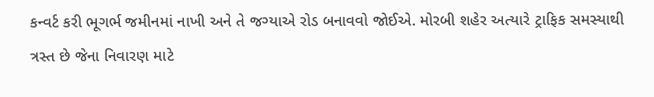કન્વર્ટ કરી ભૂગર્ભ જમીનમાં નાખી અને તે જગ્યાએ રોડ બનાવવો જોઈએ. મોરબી શહેર અત્યારે ટ્રાફિક સમસ્યાથી ત્રસ્ત છે જેના નિવારણ માટે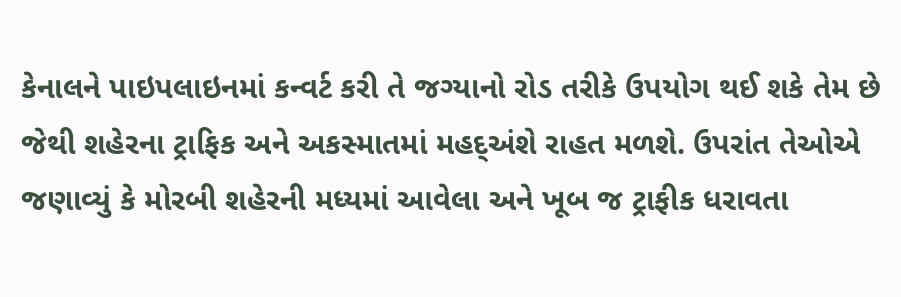કેનાલને પાઇપલાઇનમાં કન્વર્ટ કરી તે જગ્યાનો રોડ તરીકે ઉપયોગ થઈ શકે તેમ છે જેથી શહેરના ટ્રાફિક અને અકસ્માતમાં મહદ્અંશે રાહત મળશે. ઉપરાંત તેઓએ જણાવ્યું કે મોરબી શહેરની મધ્યમાં આવેલા અને ખૂબ જ ટ્રાફીક ધરાવતા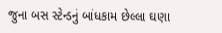જુના બસ સ્ટેન્ડનું બાંધકામ છેલ્લા ઘણા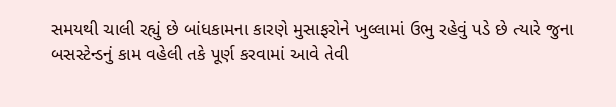સમયથી ચાલી રહ્યું છે બાંધકામના કારણે મુસાફરોને ખુલ્લામાં ઉભુ રહેવું પડે છે ત્યારે જુના બસસ્ટેન્ડનું કામ વહેલી તકે પૂર્ણ કરવામાં આવે તેવી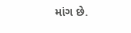માંગ છે.